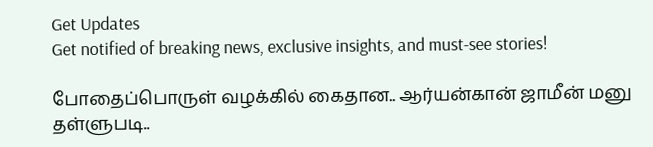Get Updates
Get notified of breaking news, exclusive insights, and must-see stories!

போதைப்பொருள் வழக்கில் கைதான.. ஆர்யன்கான் ஜாமீன் மனு தள்ளுபடி..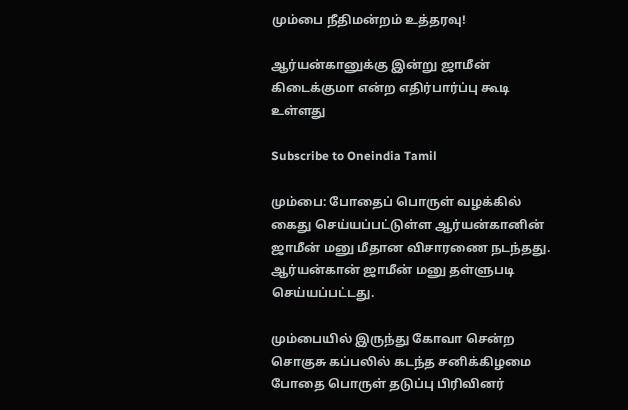மும்பை நீதிமன்றம் உத்தரவு!

ஆர்யன்கானுக்கு இன்று ஜாமீன் கிடைக்குமா என்ற எதிர்பார்ப்பு கூடி உள்ளது

Subscribe to Oneindia Tamil

மும்பை: போதைப் பொருள் வழக்கில் கைது செய்யப்பட்டுள்ள ஆர்யன்கானின் ஜாமீன் மனு மீதான விசாரணை நடந்தது. ஆர்யன்கான் ஜாமீன் மனு தள்ளுபடி செய்யப்பட்டது.

மும்பையில் இருந்து கோவா சென்ற சொகுசு கப்பலில் கடந்த சனிக்கிழமை போதை பொருள் தடுப்பு பிரிவினர்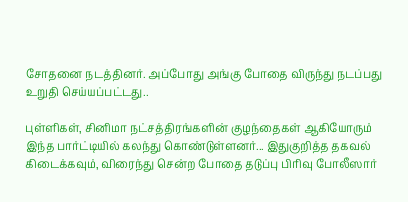சோதனை நடத்தினர். அப்போது அங்கு போதை விருந்து நடப்பது உறுதி செய்யப்பட்டது..

புள்ளிகள், சினிமா நட்சத்திரங்களின் குழந்தைகள் ஆகியோரும் இந்த பார்ட்டியில் கலந்து கொண்டுள்ளனர்... இதுகுறித்த தகவல் கிடைக்கவும், விரைந்து சென்ற போதை தடுப்பு பிரிவு போலீஸார்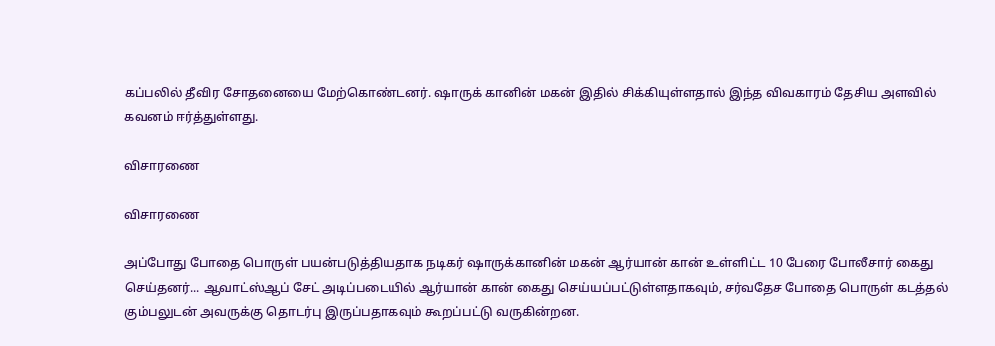கப்பலில் தீவிர சோதனையை மேற்கொண்டனர். ஷாருக் கானின் மகன் இதில் சிக்கியுள்ளதால் இந்த விவகாரம் தேசிய அளவில் கவனம் ஈர்த்துள்ளது.

விசாரணை

விசாரணை

அப்போது போதை பொருள் பயன்படுத்தியதாக நடிகர் ஷாருக்கானின் மகன் ஆர்யான் கான் உள்ளிட்ட 10 பேரை போலீசார் கைது செய்தனர்... ஆவாட்ஸ்ஆப் சேட் அடிப்படையில் ஆர்யான் கான் கைது செய்யப்பட்டுள்ளதாகவும், சர்வதேச போதை பொருள் கடத்தல் கும்பலுடன் அவருக்கு தொடர்பு இருப்பதாகவும் கூறப்பட்டு வருகின்றன.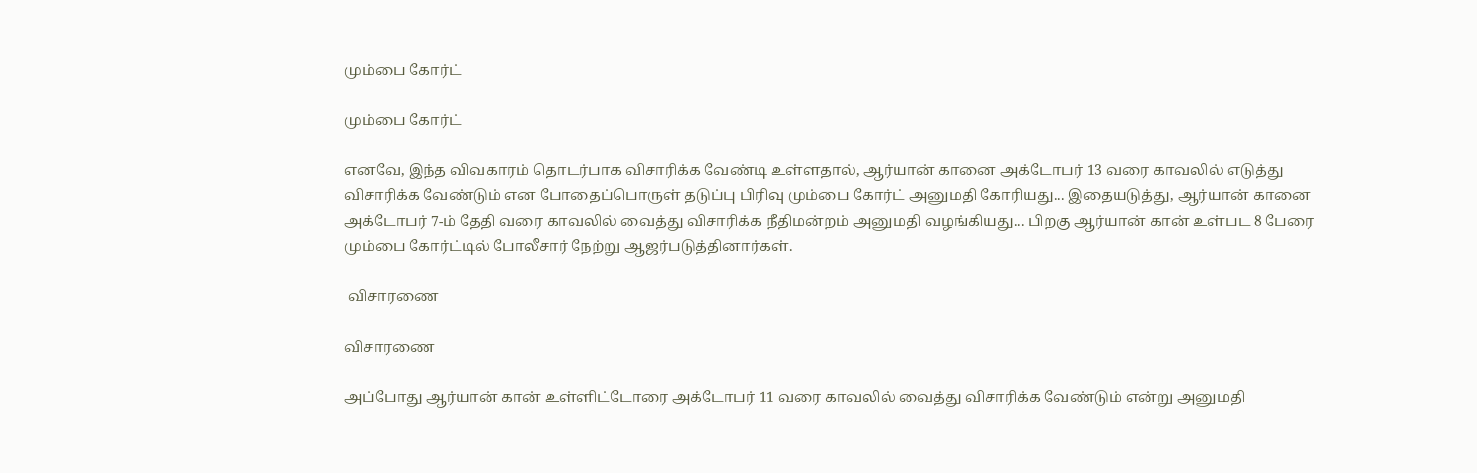மும்பை கோர்ட்

மும்பை கோர்ட்

எனவே, இந்த விவகாரம் தொடர்பாக விசாரிக்க வேண்டி உள்ளதால், ஆர்யான் கானை அக்டோபர் 13 வரை காவலில் எடுத்து விசாரிக்க வேண்டும் என போதைப்பொருள் தடுப்பு பிரிவு மும்பை கோர்ட் அனுமதி கோரியது... இதையடுத்து, ஆர்யான் கானை அக்டோபர் 7-ம் தேதி வரை காவலில் வைத்து விசாரிக்க நீதிமன்றம் அனுமதி வழங்கியது... பிறகு ஆர்யான் கான் உள்பட 8 பேரை மும்பை கோர்ட்டில் போலீசார் நேற்று ஆஜர்படுத்தினார்கள்.

 விசாரணை

விசாரணை

அப்போது ஆர்யான் கான் உள்ளிட்டோரை அக்டோபர் 11 வரை காவலில் வைத்து விசாரிக்க வேண்டும் என்று அனுமதி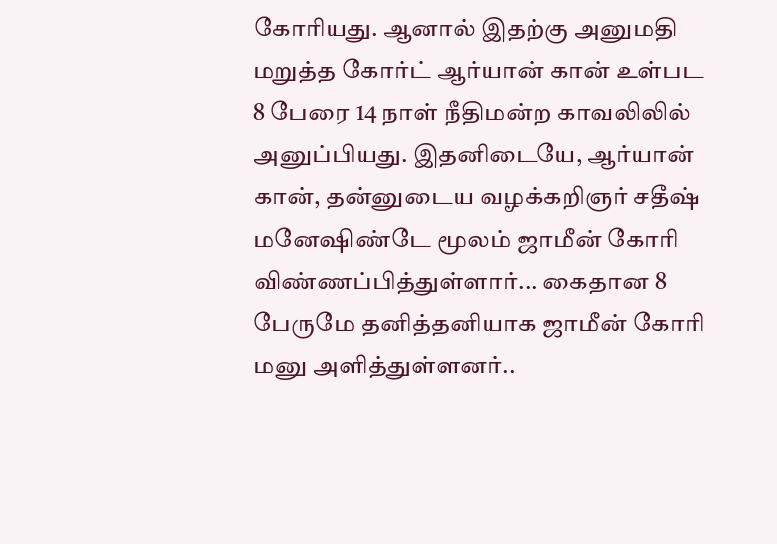கோரியது. ஆனால் இதற்கு அனுமதி மறுத்த கோர்ட் ஆர்யான் கான் உள்பட 8 பேரை 14 நாள் நீதிமன்ற காவலிலில் அனுப்பியது. இதனிடையே, ஆர்யான் கான், தன்னுடைய வழக்கறிஞர் சதீஷ் மனேஷிண்டே மூலம் ஜாமீன் கோரி விண்ணப்பித்துள்ளார்... கைதான 8 பேருமே தனித்தனியாக ஜாமீன் கோரி மனு அளித்துள்ளனர்..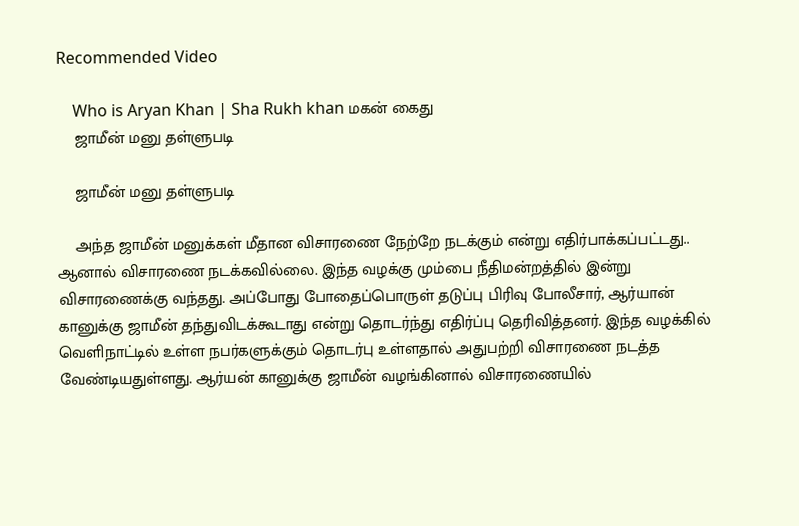Recommended Video

    Who is Aryan Khan | Sha Rukh khan மகன் கைது
    ஜாமீன் மனு தள்ளுபடி

    ஜாமீன் மனு தள்ளுபடி

    அந்த ஜாமீன் மனுக்கள் மீதான விசாரணை நேற்றே நடக்கும் என்று எதிர்பாக்கப்பட்டது.. ஆனால் விசாரணை நடக்கவில்லை. இந்த வழக்கு மும்பை நீதிமன்றத்தில் இன்று விசாரணைக்கு வந்தது. அப்போது போதைப்பொருள் தடுப்பு பிரிவு போலீசார், ஆர்யான் கானுக்கு ஜாமீன் தந்துவிடக்கூடாது என்று தொடர்ந்து எதிர்ப்பு தெரிவித்தனர். இந்த வழக்கில் வெளிநாட்டில் உள்ள நபர்களுக்கும் தொடர்பு உள்ளதால் அதுபற்றி விசாரணை நடத்த வேண்டியதுள்ளது. ஆர்யன் கானுக்கு ஜாமீன் வழங்கினால் விசாரணையில்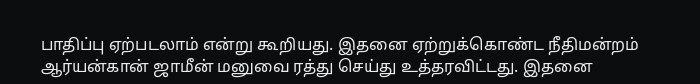பாதிப்பு ஏற்படலாம் என்று கூறியது. இதனை ஏற்றுக்கொண்ட நீதிமன்றம் ஆர்யன்கான் ஜாமீன் மனுவை ரத்து செய்து உத்தரவிட்டது. இதனை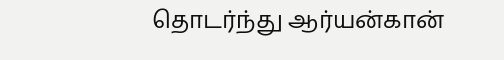தொடர்ந்து ஆர்யன்கான்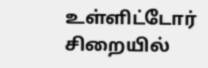உள்ளிட்டோர் சிறையில்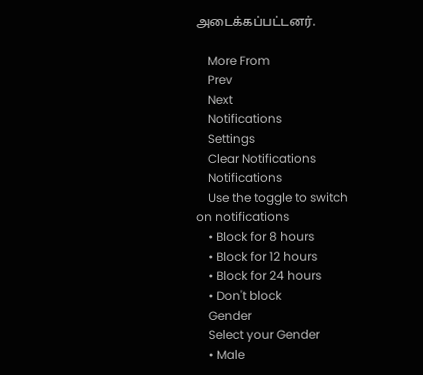அடைக்கப்பட்டனர்.

    More From
    Prev
    Next
    Notifications
    Settings
    Clear Notifications
    Notifications
    Use the toggle to switch on notifications
    • Block for 8 hours
    • Block for 12 hours
    • Block for 24 hours
    • Don't block
    Gender
    Select your Gender
    • Male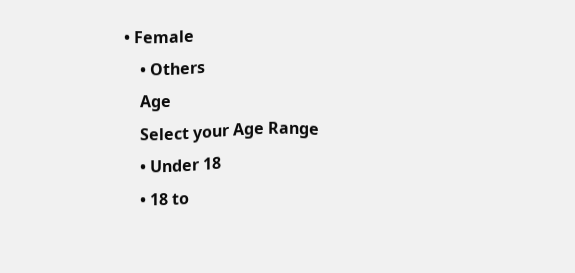• Female
    • Others
    Age
    Select your Age Range
    • Under 18
    • 18 to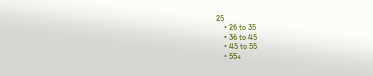25
    • 26 to 35
    • 36 to 45
    • 45 to 55
    • 55+